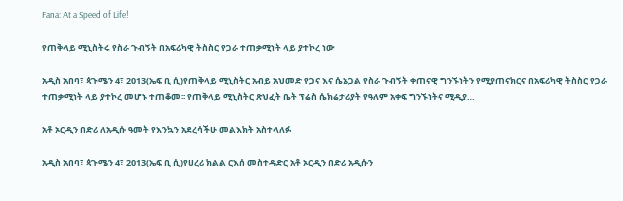Fana: At a Speed of Life!

የጠቅላይ ሚኒስትሩ የስራ ጉብኝት በአፍሪካዊ ትስስር የጋራ ተጠቃሚነት ላይ ያተኮረ ነው

አዲስ አበባ፣ ጳጉሜን 4፣ 2013(ኤፍ ቢ ሲ)የጠቅላይ ሚኒስትር አብይ አህመድ የጋና እና ሴኔጋል የስራ ጉብኝት ቀጠናዊ ግንኙነትን የሚያጠናክርና በአፍሪካዊ ትስስር የጋራ ተጠቃሚነት ላይ ያተኮረ መሆኑ ተጠቆመ፡፡ የጠቅላይ ሚኒስትር ጽህፈት ቤት ፕሬስ ሴክሬታሪያት የዓለም አቀፍ ግንኙነትና ሚዲያ…

አቶ ኦርዲን በድሪ ለአዲሱ ዓመት የእንኳን አደረሳችሁ መልእክት አስተላለፉ

አዲስ አበባ፣ ጳጉሜን 4፣ 2013(ኤፍ ቢ ሲ)የሀረሪ ክልል ርእሰ መስተዳድር አቶ ኦርዲን በድሪ አዲሱን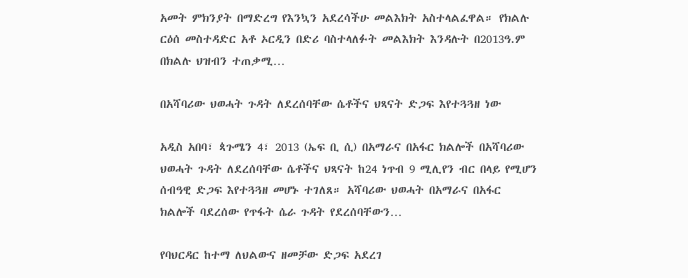አመት ምክንያት በማድረግ የእንኳን አደረሳችሁ መልእክት አስተላልፈዋል። የክልሉ ርዕሰ መስተዳድር አቶ ኦርዲን በድሪ ባስተላለፉት መልእክት እንዳሉት በ2013ዓ.ም በክልሉ ህዝብን ተጠቃሚ…

በአሻባሪው ህወሓት ጉዳት ለደረሰባቸው ሴቶችና ህጻናት ድጋፍ እየተጓጓዘ ነው

አዲስ አበባ፣ ጳጉሜን 4፣ 2013 (ኤፍ ቢ ሲ) በአማራና በአፋር ክልሎች በአሻባሪው ህወሓት ጉዳት ለደረሰባቸው ሴቶችና ህጻናት ከ24 ነጥብ 9 ሚሊየን ብር በላይ የሚሆን ሰብዓዊ ድጋፍ እየተጓጓዘ መሆኑ ተገለጸ። አሻባሪው ህወሓት በአማራና በአፋር ክልሎች ባደረሰው የጥፋት ሴራ ጉዳት የደረሰባቸውን…

የባህርዳር ከተማ ለህልውና ዘመቻው ድጋፍ አደረገ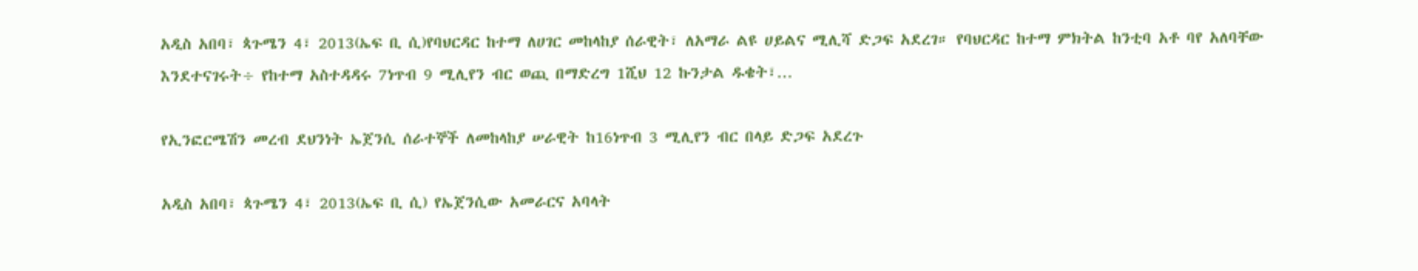አዲስ አበባ፣ ጳጉሜን 4፣ 2013(ኤፍ ቢ ሲ)የባህርዳር ከተማ ለሀገር መከላከያ ሰራዊት፣ ለአማራ ልዩ ሀይልና ሚሊሻ ድጋፍ አደረገ። የባህርዳር ከተማ ምክትል ከንቲባ አቶ ባየ አለባቸው እንደተናገሩት÷ የከተማ አስተዳዳሩ 7ነጥብ 9 ሚሊየን ብር ወጪ በማድረግ 1ሺህ 12 ኩንታል ዱቄት፣…

የኢንፎርሜሽን መረብ ደህንነት ኤጀንሲ ሰራተኞች ለመከላከያ ሠራዊት ከ16ነጥብ 3 ሚሊየን ብር በላይ ድጋፍ አደረጉ

አዲስ አበባ፣ ጳጉሜን 4፣ 2013(ኤፍ ቢ ሲ) የኤጀንሲው አመራርና አባላት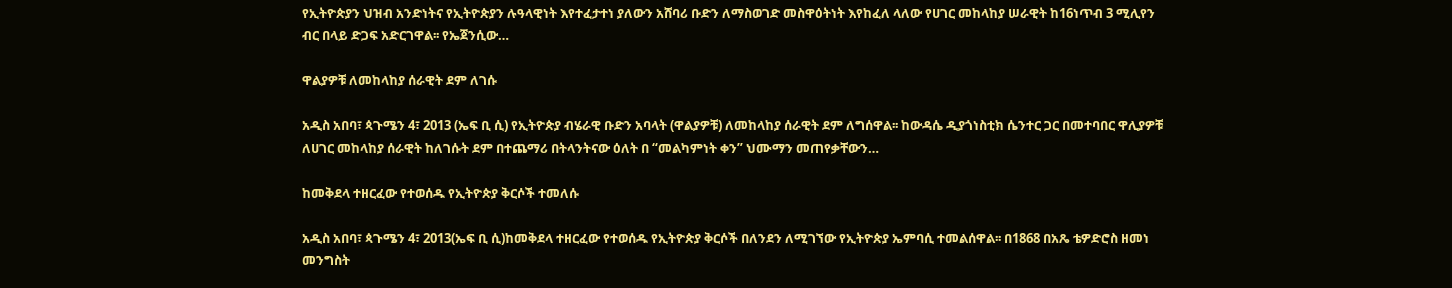የኢትዮጵያን ህዝብ አንድነትና የኢትዮጵያን ሉዓላዊነት እየተፈታተነ ያለውን አሸባሪ ቡድን ለማስወገድ መስዋዕትነት እየከፈለ ላለው የሀገር መከላከያ ሠራዊት ከ16ነጥብ 3 ሚሊየን ብር በላይ ድጋፍ አድርገዋል፡፡ የኤጀንሲው…

ዋልያዎቹ ለመከላከያ ሰራዊት ደም ለገሱ

አዲስ አበባ፣ ጳጉሜን 4፣ 2013 (ኤፍ ቢ ሲ) የኢትዮጵያ ብሄራዊ ቡድን አባላት (ዋልያዎቹ) ለመከላከያ ሰራዊት ደም ለግሰዋል፡፡ ከውዳሴ ዲያጎነስቲክ ሴንተር ጋር በመተባበር ዋሊያዎቹ ለሀገር መከላከያ ሰራዊት ከለገሱት ደም በተጨማሪ በትላንትናው ዕለት በ “መልካምነት ቀን” ህሙማን መጠየቃቸውን…

ከመቅደላ ተዘርፈው የተወሰዱ የኢትዮጵያ ቅርሶች ተመለሱ

አዲስ አበባ፣ ጳጉሜን 4፣ 2013(ኤፍ ቢ ሲ)ከመቅደላ ተዘርፈው የተወሰዱ የኢትዮጵያ ቅርሶች በለንደን ለሚገኘው የኢትዮጵያ ኤምባሲ ተመልሰዋል፡፡ በ1868 በአጼ ቴዎድሮስ ዘመነ መንግስት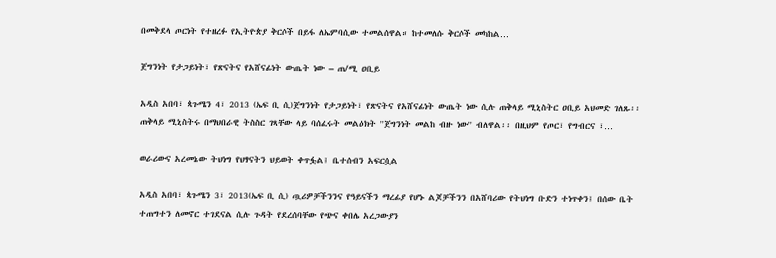በመቅደላ ጦርነት የተዘረፉ የኢትዮጵያ ቅርሶች በይፋ ለኤምባሲው ተመልሰዋል። ከተመለሱ ቅርሶች መካከል…

ጀግንነት የታጋይነት፣ የጽናትና የአሸናፊነት ውጤት ነው – ጠ/ሚ ዐቢይ

አዲስ አበባ፣ ጳጉሜን 4፣ 2013 (ኤፍ ቢ ሲ)ጀግንነት የታጋይነት፣ የጽናትና የአሸናፊነት ውጤት ነው ሲሉ ጠቅላይ ሚኒስትር ዐቢይ አህመድ ገለጹ፡፡ ጠቅላይ ሚኒስትሩ በማህበራዊ ትስስር ገጻቸው ላይ ባሰፈሩት መልዕክት ''ጀግንነት መልከ ብዙ ነው'' ብለዋል፡፡ በዚህም የጦር፣ የግብርና ፣…

ወራሪውና አረመኔው ትህነግ የህፃናትን ህይወት ቀጥፏል፤ ቤተሰብን አፍርሷል

አዲስ አበባ፣ ጳጉሜን 3፣ 2013(ኤፍ ቢ ሲ) ጧሪዎቻችንንና የዓይናችን ማረፊያ የሆኑ ልጆቻችንን በአሸባሪው የትህነግ ቡድን ተነጥቀን፤ በሰው ቤት ተጠግተን ለመኖር ተገደናል ሲሉ ጉዳት የደረሰባቸው የጭና ቀበሌ አረጋውያን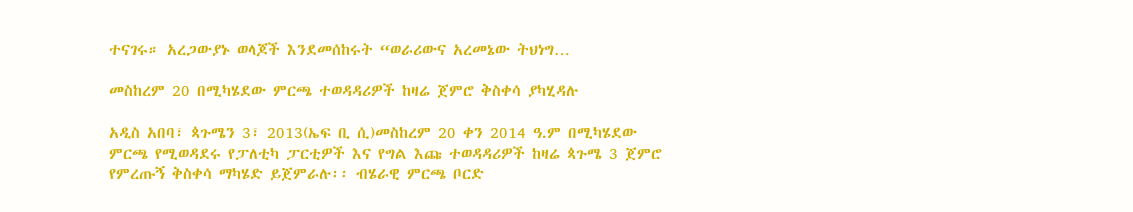ተናገሩ። አረጋውያኑ ወላጆች እንደመሰከሩት “ወራሪውና አረመኔው ትህነግ…

መስከረም 20 በሚካሄደው ምርጫ ተወዳዳሪዎች ከዛሬ ጀምሮ ቅስቀሳ ያካሂዳሉ

አዲስ አበባ፣ ጳጉሜን 3፣ 2013(ኤፍ ቢ ሲ)መስከረም 20 ቀን 2014 ዓ.ም በሚካሄደው ምርጫ የሚወዳደሩ የፓለቲካ ፓርቲዎች እና የግል እጩ ተወዳዳሪዎች ከዛሬ ጳጉሜ 3 ጀምሮ የምረጡኝ ቅስቀሳ ማካሄድ ይጀምራሉ፡፡ ብሄራዊ ምርጫ ቦርድ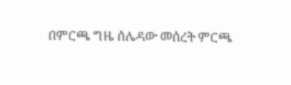በምርጫ ግዜ ሰሌዳው መሰረት ምርጫ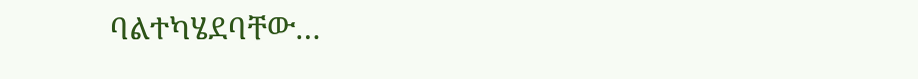ባልተካሄደባቸው…